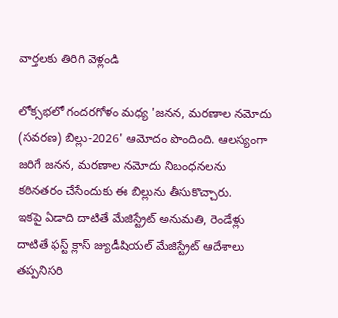వార్తలకు తిరిగి వెళ్లండి

లోక్సభలో గందరగోళం మధ్య 'జనన, మరణాల నమోదు (సవరణ) బిల్లు-2026' ఆమోదం పొందింది. ఆలస్యంగా జరిగే జనన, మరణాల నమోదు నిబంధనలను కఠినతరం చేసేందుకు ఈ బిల్లును తీసుకొచ్చారు.
ఇకపై ఏడాది దాటితే మేజిస్ట్రేట్ అనుమతి, రెండేళ్లు దాటితే ఫస్ట్ క్లాస్ జ్యుడీషియల్ మేజిస్ట్రేట్ ఆదేశాలు తప్పనిసరి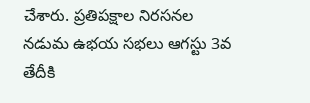చేశారు. ప్రతిపక్షాల నిరసనల నడుమ ఉభయ సభలు ఆగస్టు 3వ తేదీకి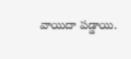వాయిదా పడ్డాయి.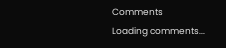Comments
Loading comments...